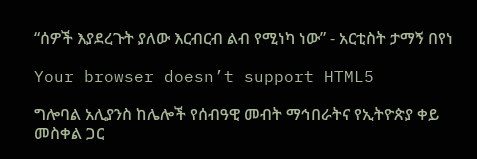“ሰዎች እያደረጉት ያለው እርብርብ ልብ የሚነካ ነው” - አርቲስት ታማኝ በየነ

Your browser doesn’t support HTML5

ግሎባል አሊያንስ ከሌሎች የሰብዓዊ መብት ማኅበራትና የኢትዮጵያ ቀይ መስቀል ጋር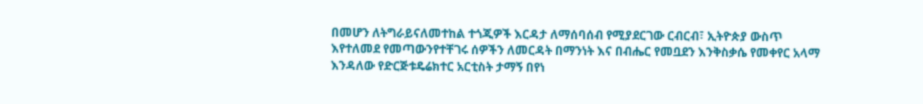በመሆን ለትግራይናለመተከል ተጎጂዎች እርዳታ ለማሰባሰብ የሚያደርገው ርብርብ፣ ኢትዮጵያ ውስጥ እየተለመደ የመጣውንየተቸገሩ ሰዎችን ለመርዳት በማንነት እና በብሔር የመቧደን እንቅስቃሴ የመቀየር አላማ እንዳለው የድርጅቱዴሬክተር አርቲስት ታማኝ በየነ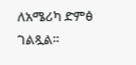ለአሜሪካ ድምፅ ገልጿል።